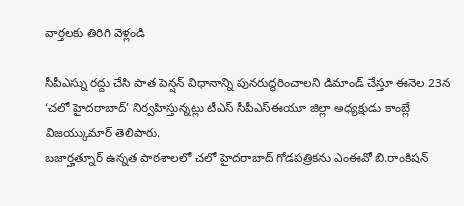వార్తలకు తిరిగి వెళ్లండి

సీపీఎస్ను రద్దు చేసి పాత పెన్షన్ విధానాన్ని పునరుద్ధరించాలని డిమాండ్ చేస్తూ ఈనెల 23న ‘చలో హైదరాబాద్’ నిర్వహిస్తున్నట్లు టీఎస్ సీపీఎస్ఈయూ జిల్లా అధ్యక్షుడు కాంబ్లే విజయ్కుమార్ తెలిపారు.
బజార్హత్నూర్ ఉన్నత పాఠశాలలో చలో హైదరాబాద్ గోడపత్రికను ఎంఈవో బి.రాంకిషన్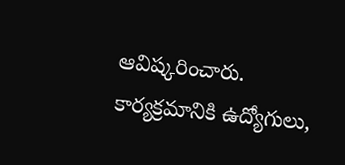ఆవిష్కరించారు. కార్యక్రమానికి ఉద్యోగులు,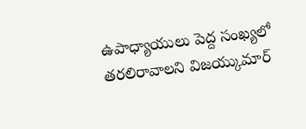ఉపాధ్యాయులు పెద్ద సంఖ్యలో తరలిరావాలని విజయ్కుమార్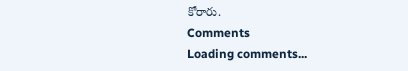కోరారు.
Comments
Loading comments...